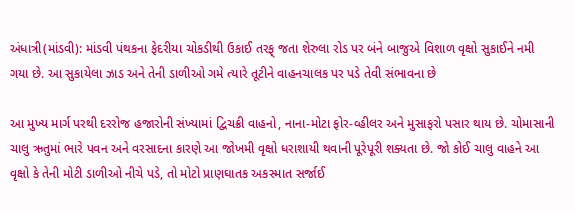અંધાત્રી(માંડવી): માંડવી પંથકના ફેદરીયા ચોકડીથી ઉકાઈ તરફ્ જતા શેરુલા રોડ પર બંને બાજુએ વિશાળ વૃક્ષો સુકાઈને નમી ગયા છે. આ સુકાયેલા ઝાડ અને તેની ડાળીઓ ગમે ત્યારે તૂટીને વાહનચાલક પર પડે તેવી સંભાવના છે

આ મુખ્ય માર્ગ પરથી દરરોજ હજારોની સંખ્યામાં દ્વિચક્રી વાહનો, નાના-મોટા ફોર-વ્હીલર અને મુસાફરો પસાર થાય છે. ચોમાસાની ચાલુ ઋતુમાં ભારે પવન અને વરસાદના કારણે આ જોખમી વૃક્ષો ધરાશાયી થવાની પૂરેપૂરી શક્યતા છે. જો કોઈ ચાલુ વાહને આ વૃક્ષો કે તેની મોટી ડાળીઓ નીચે પડે, તો મોટો પ્રાણઘાતક અકસ્માત સર્જાઈ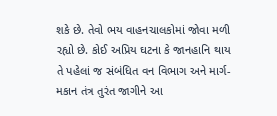શકે છે. તેવો ભય વાહનચાલકોમાં જોવા મળી રહ્યો છે. કોઈ અપ્રિય ઘટના કે જાનહાનિ થાય તે પહેલાં જ સંબંધિત વન વિભાગ અને માર્ગ-મકાન તંત્ર તુરંત જાગીને આ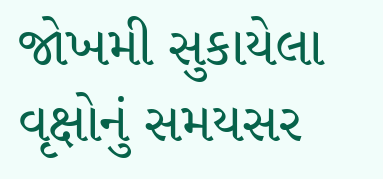જોખમી સુકાયેલા વૃક્ષોનું સમયસર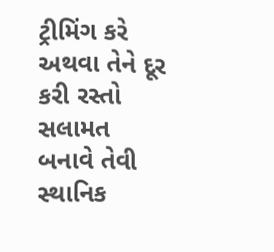ટ્રીમિંગ કરે અથવા તેને દૂર કરી રસ્તો સલામત બનાવે તેવી સ્થાનિક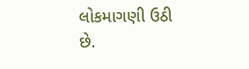લોકમાગણી ઉઠી છે.